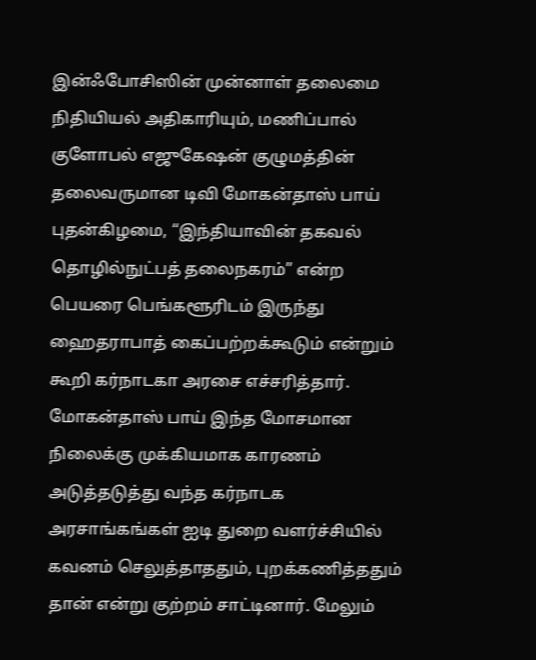இன்ஃபோசிஸின் முன்னாள் தலைமை நிதியியல் அதிகாரியும், மணிப்பால் குளோபல் எஜுகேஷன் குழுமத்தின் தலைவருமான டிவி மோகன்தாஸ் பாய் புதன்கிழமை, “இந்தியாவின் தகவல் தொழில்நுட்பத் தலைநகரம்” என்ற பெயரை பெங்களூரிடம் இருந்து ஹைதராபாத் கைப்பற்றக்கூடும் என்றும் கூறி கர்நாடகா அரசை எச்சரித்தார்.
மோகன்தாஸ் பாய் இந்த மோசமான நிலைக்கு முக்கியமாக காரணம் அடுத்தடுத்து வந்த கர்நாடக அரசாங்கங்கள் ஐடி துறை வளர்ச்சியில் கவனம் செலுத்தாததும், புறக்கணித்ததும் தான் என்று குற்றம் சாட்டினார். மேலும்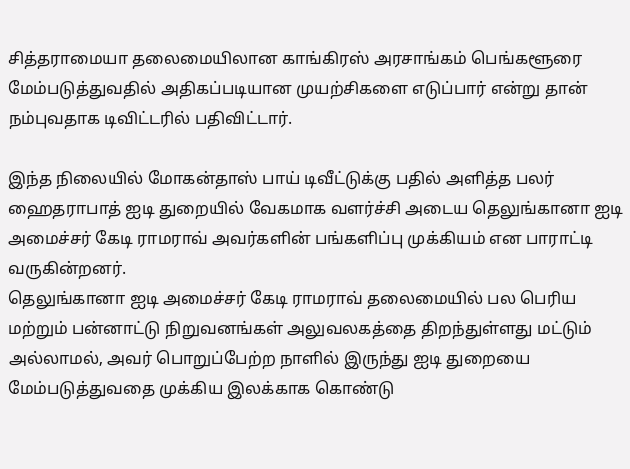சித்தராமையா தலைமையிலான காங்கிரஸ் அரசாங்கம் பெங்களூரை மேம்படுத்துவதில் அதிகப்படியான முயற்சிகளை எடுப்பார் என்று தான் நம்புவதாக டிவிட்டரில் பதிவிட்டார்.

இந்த நிலையில் மோகன்தாஸ் பாய் டிவீட்டுக்கு பதில் அளித்த பலர் ஹைதராபாத் ஐடி துறையில் வேகமாக வளர்ச்சி அடைய தெலுங்கானா ஐடி அமைச்சர் கேடி ராமராவ் அவர்களின் பங்களிப்பு முக்கியம் என பாராட்டி வருகின்றனர்.
தெலுங்கானா ஐடி அமைச்சர் கேடி ராமராவ் தலைமையில் பல பெரிய மற்றும் பன்னாட்டு நிறுவனங்கள் அலுவலகத்தை திறந்துள்ளது மட்டும் அல்லாமல், அவர் பொறுப்பேற்ற நாளில் இருந்து ஐடி துறையை மேம்படுத்துவதை முக்கிய இலக்காக கொண்டு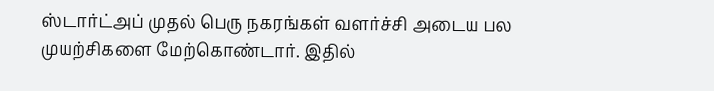ஸ்டார்ட்அப் முதல் பெரு நகரங்கள் வளர்ச்சி அடைய பல முயற்சிகளை மேற்கொண்டார். இதில்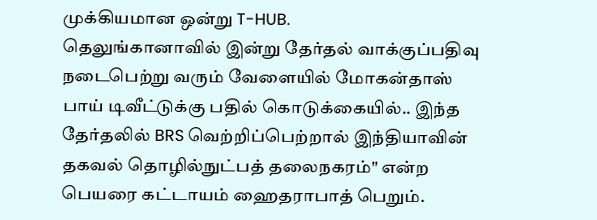முக்கியமான ஒன்று T-HUB.
தெலுங்கானாவில் இன்று தேர்தல் வாக்குப்பதிவு நடைபெற்று வரும் வேளையில் மோகன்தாஸ் பாய் டிவீட்டுக்கு பதில் கொடுக்கையில்.. இந்த தேர்தலில் BRS வெற்றிப்பெற்றால் இந்தியாவின் தகவல் தொழில்நுட்பத் தலைநகரம்" என்ற பெயரை கட்டாயம் ஹைதராபாத் பெறும்.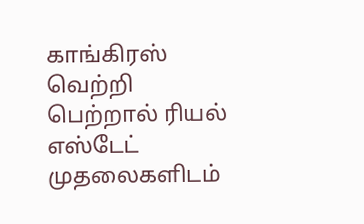காங்கிரஸ் வெற்றி பெற்றால் ரியல் எஸ்டேட் முதலைகளிடம்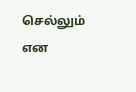செல்லும் என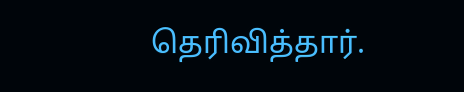தெரிவித்தார்.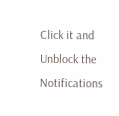Click it and Unblock the Notifications